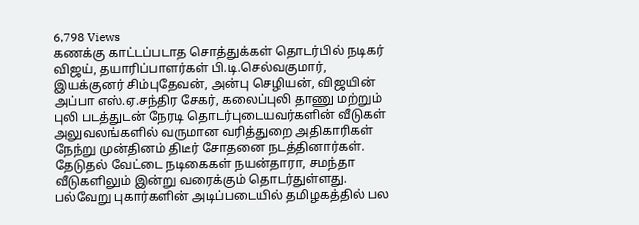6,798 Views
கணக்கு காட்டப்படாத சொத்துக்கள் தொடர்பில் நடிகர் விஜய், தயாரிப்பாளர்கள் பி.டி.செல்வகுமார், இயக்குனர் சிம்புதேவன், அன்பு செழியன், விஜயின் அப்பா எஸ்.ஏ.சந்திர சேகர், கலைப்புலி தாணு மற்றும் புலி படத்துடன் நேரடி தொடர்புடையவர்களின் வீடுகள் அலுவலங்களில் வருமான வரித்துறை அதிகாரிகள் நேந்று முன்தினம் திடீர் சோதனை நடத்தினார்கள்.
தேடுதல் வேட்டை நடிகைகள் நயன்தாரா, சமந்தா வீடுகளிலும் இன்று வரைக்கும் தொடர்துள்ளது. பல்வேறு புகார்களின் அடிப்படையில் தமிழகத்தில் பல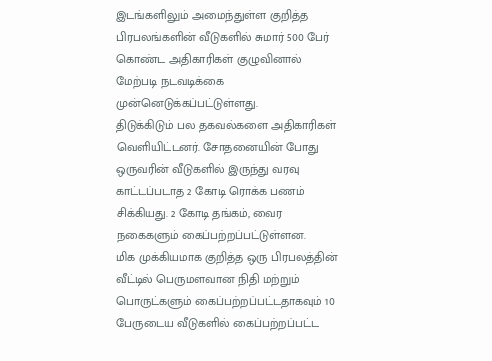இடங்களிலும் அமைந்துள்ள குறித்த பிரபலங்களின் வீடுகளில் சுமார் 500 பேர் கொண்ட அதிகாரிகள் குழுவினால் மேற்படி நடவடிக்கை முன்னெடுக்கப்பட்டுள்ளது.
திடுக்கிடும் பல தகவல்களை அதிகாரிகள் வெளியிட்டனர். சோதனையின் போது ஒருவரின் வீடுகளில் இருந்து வரவு காட்டப்படாத 2 கோடி ரொக்க பணம் சிக்கியது. 2 கோடி தங்கம், வைர நகைகளும் கைப்பற்றப்பட்டுள்ளன.
மிக முக்கியமாக குறித்த ஒரு பிரபலத்தின் வீட்டில் பெருமளவான நிதி மற்றும் பொருட்களும் கைப்பற்றப்பட்டதாகவும் 10 பேருடைய வீடுகளில் கைப்பற்றப்பட்ட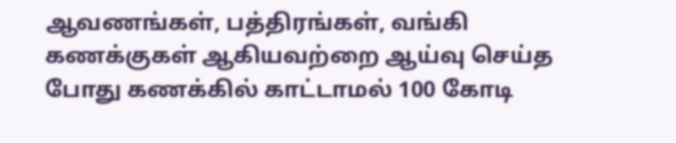ஆவணங்கள், பத்திரங்கள், வங்கி கணக்குகள் ஆகியவற்றை ஆய்வு செய்த போது கணக்கில் காட்டாமல் 100 கோடி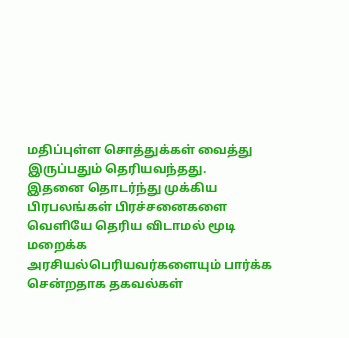மதிப்புள்ள சொத்துக்கள் வைத்து இருப்பதும் தெரியவந்தது.
இதனை தொடர்ந்து முக்கிய பிரபலங்கள் பிரச்சனைகளை வெளியே தெரிய விடாமல் மூடி மறைக்க அரசியல்பெரியவர்களையும் பார்க்க சென்றதாக தகவல்கள்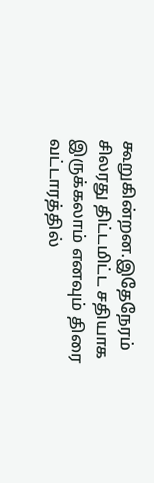கூறுகின்றன.இதேநேரம் சிலரது திட்டமிட்ட சதியாக இருக்கலாம் எனவும் திரை வட்டாரத்தில்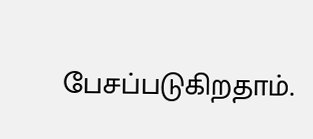பேசப்படுகிறதாம்.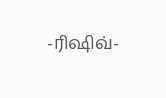-ரிஷிவ்-